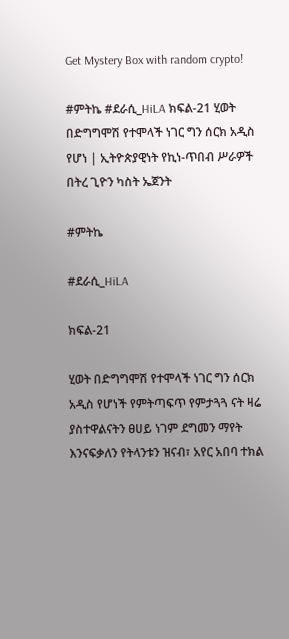Get Mystery Box with random crypto!

#ምትኬ #ደራሲ_HiLA ክፍል-21 ሂወት በድግግሞሽ የተሞላች ነገር ግን ሰርክ አዲስ የሆነ | ኢትዮጵያዊነት የኪነ-ጥበብ ሥራዎች በትረ ጊዮን ካስት ኤጀንት

#ምትኬ

#ደራሲ_HiLA

ክፍል-21

ሂወት በድግግሞሽ የተሞላች ነገር ግን ሰርክ አዲስ የሆነች የምትጣፍጥ የምታጓጓ ናት ዛሬ ያስተዋልናትን ፀሀይ ነገም ደግመን ማየት እንናፍቃለን የትላንቱን ዝናብ፣ አየር አበባ ተክል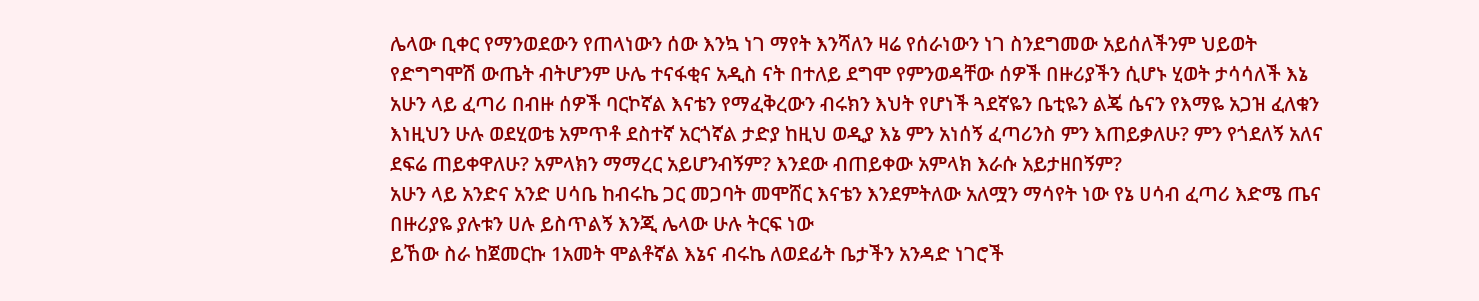ሌላው ቢቀር የማንወደውን የጠላነውን ሰው እንኳ ነገ ማየት እንሻለን ዛሬ የሰራነውን ነገ ስንደግመው አይሰለችንም ህይወት የድግግሞሽ ውጤት ብትሆንም ሁሌ ተናፋቂና አዲስ ናት በተለይ ደግሞ የምንወዳቸው ሰዎች በዙሪያችን ሲሆኑ ሂወት ታሳሳለች እኔ አሁን ላይ ፈጣሪ በብዙ ሰዎች ባርኮኛል እናቴን የማፈቅረውን ብሩክን እህት የሆነች ጓደኛዬን ቤቲዬን ልጄ ሴናን የእማዬ አጋዝ ፈለቁን እነዚህን ሁሉ ወደሂወቴ አምጥቶ ደስተኛ አርጎኛል ታድያ ከዚህ ወዲያ እኔ ምን አነሰኝ ፈጣሪንስ ምን እጠይቃለሁ? ምን የጎደለኝ አለና ደፍሬ ጠይቀዋለሁ? አምላክን ማማረር አይሆንብኝም? እንደው ብጠይቀው አምላክ እራሱ አይታዘበኝም?
አሁን ላይ አንድና አንድ ሀሳቤ ከብሩኬ ጋር መጋባት መሞሸር እናቴን እንደምትለው አለሟን ማሳየት ነው የኔ ሀሳብ ፈጣሪ እድሜ ጤና በዙሪያዬ ያሉቱን ሀሉ ይስጥልኝ እንጂ ሌላው ሁሉ ትርፍ ነው
ይኸው ስራ ከጀመርኩ 1አመት ሞልቶኛል እኔና ብሩኬ ለወደፊት ቤታችን አንዳድ ነገሮች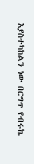እያስተካከልን ነው በርግጥ የብሩኬ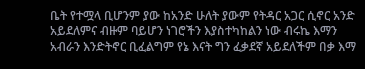ቤት የተሟላ ቢሆንም ያው ከአንድ ሁለት ያውም የትዳር አጋር ሲኖር አንድ አይደለምና ብዙም ባይሆን ነገሮችን እያስተካከልን ነው ብሩኬ እማን አብራን እንድትኖር ቢፈልግም የኔ እናት ግን ፈቃደኛ አይደለችም በቃ እማ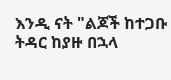እንዲ ናት "ልጆች ከተጋቡ ትዳር ከያዙ በኋላ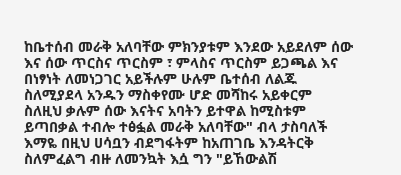ከቤተሰብ መራቅ አለባቸው ምክንያቱም እንደው አይደለም ሰው እና ሰው ጥርስና ጥርስም ፣ ምላስና ጥርስም ይጋጫል እና በነፃነት ለመነጋገር አይችሉም ሁሉም ቤተሰብ ለልጁ ስለሚያደላ አንዱን ማስቀየሙ ሆድ መሻከሩ አይቀርም ስለዚህ ቃሉም ሰው እናትና አባትን ይተዋል ከሚስቱም ይጣበቃል ተብሎ ተፅፏል መራቅ አለባቸው" ብላ ታስባለች
እማዬ በዚህ ሀሳቧን ብደግፋትም ከአጠገቤ እንዳትርቅ ስለምፈልግ ብዙ ለመንኳት እሷ ግን "ይኸውልሽ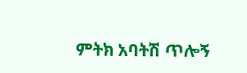ምትክ አባትሽ ጥሎኝ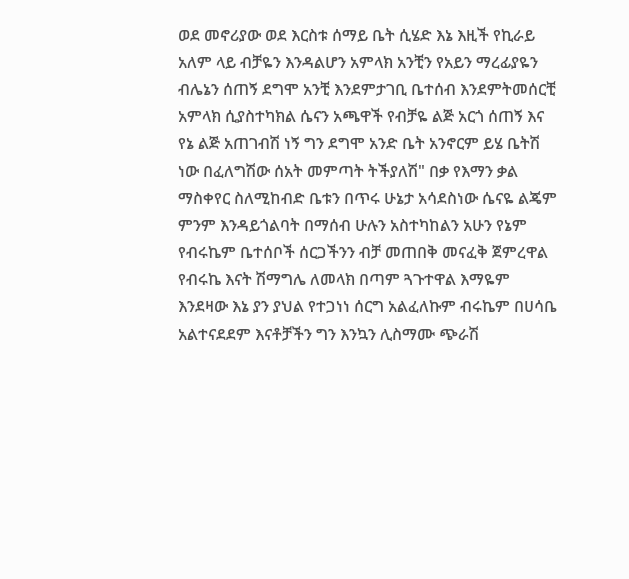ወደ መኖሪያው ወደ እርስቱ ሰማይ ቤት ሲሄድ እኔ እዚች የኪራይ አለም ላይ ብቻዬን እንዳልሆን አምላክ አንቺን የአይን ማረፊያዬን ብሌኔን ሰጠኝ ደግሞ አንቺ እንደምታገቢ ቤተሰብ እንደምትመሰርቺ አምላክ ሲያስተካክል ሴናን አጫዋች የብቻዬ ልጅ አርጎ ሰጠኝ እና የኔ ልጅ አጠገብሽ ነኝ ግን ደግሞ አንድ ቤት አንኖርም ይሄ ቤትሽ ነው በፈለግሽው ሰአት መምጣት ትችያለሽ" በቃ የእማን ቃል ማስቀየር ስለሚከብድ ቤቱን በጥሩ ሁኔታ አሳደስነው ሴናዬ ልጄም ምንም እንዳይጎልባት በማሰብ ሁሉን አስተካከልን አሁን የኔም የብሩኬም ቤተሰቦች ሰርጋችንን ብቻ መጠበቅ መናፈቅ ጀምረዋል የብሩኬ እናት ሽማግሌ ለመላክ በጣም ጓጉተዋል እማዬም እንደዛው እኔ ያን ያህል የተጋነነ ሰርግ አልፈለኩም ብሩኬም በሀሳቤ አልተናደደም እናቶቻችን ግን እንኳን ሊስማሙ ጭራሽ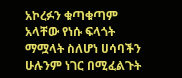አኮረፉን ቁጣቁጣም አላቸው የነሱ ፍላጎት ማሟላት ስለሆነ ሀሳባችን ሁሉንም ነገር በሚፈልጉት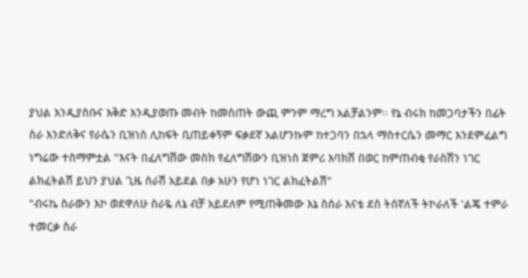ያህል እንዲያስቡና እቅድ እንዲያወጡ መብት ከመስጠት ውጪ ምንም ማረግ አልቻልንም፡፡ የኔ ብሩክ ከመጋባታችን በፊት ስራ እንድለቅና የራሴን ቢዝነስ ሊከፍት ቢጠይቀኝም ፍቃደኛ አልሆንኩም ከተጋባን በኋላ ማስተርሴን መማር እንደምፈልግ ነግሬው ተስማምቷል "እናት በፈለግሽው መስክ የፈለግሽውን ቢዝነስ ጀምሪ እባክሽ በወር ከምጠብቂ የራስሽን ነገር ልክፈትልሽ ይህን ያህል ጊዜ ሰራሽ አይደል በቃ አሁን የሆነ ነገር ልክፈትልሽ"
"ብሩኬ ስራውን እኮ ወደዋለሁ ስራዬ ለኔ ብቻ አይደለም የሚጠቅመው እኔ ስሰራ እናቴ ደስ ትሰኛለች ትኮራለች 'ልጄ ተምራ ተመርቃ ስራ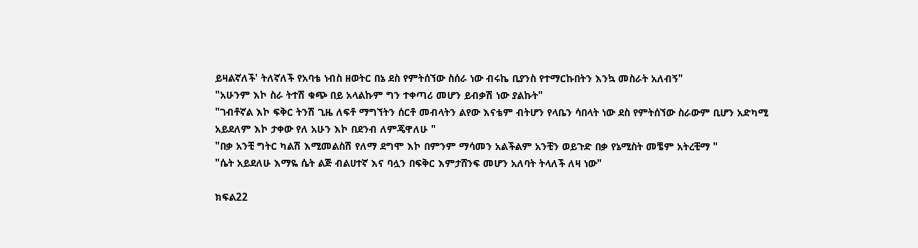ይዛልኛለች' ትለኛለች የአባቴ ነብስ ዘወትር በኔ ደስ የምትሰኘው ስሰራ ነው ብሩኬ ቢያንስ የተማርኩበትን እንኳ መስራት አለብኝ"
"አሁንም እኮ ስራ ትተሽ ቁጭ በይ አላልኩም ግን ተቀጣሪ መሆን ይብቃሽ ነው ያልኩት"
"ገብቶኛል እኮ ፍቅር ትንሽ ጊዜ ለፍቶ ማግኘትን ሰርቶ መብላትን ልየው እናቴም ብትሆን የላቤን ሳበላት ነው ደስ የምትሰኘው ስራውም ቢሆን አድካሚ አይደለም እኮ ታቀው የለ አሁን እኮ በደንብ ለምጄዋለሁ "
"በቃ አንቺ ግትር ካልሽ እሚመልስሽ የለማ ደግሞ እኮ በምንም ማሳመን አልችልም አንቺን ወይጉድ በቃ የኔሚስት መቼም አትረቺማ "
"ሴት አይደለሁ እማዬ ሴት ልጅ ብልሀተኛ እና ባሏን በፍቅር እምታሸንፍ መሆን አለባት ትላለች ለዛ ነው"

ክፍል22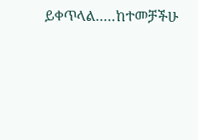ይቀጥላል.....ከተመቻችሁ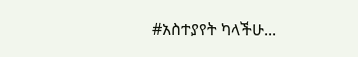#አስተያየት ካላችሁ...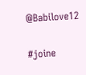@Babilove12

#joine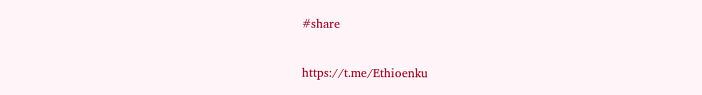#share

https://t.me/Ethioenku